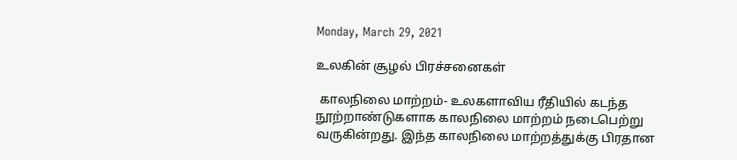Monday, March 29, 2021

உலகின் சூழல் பிரச்சனைகள்

 காலநிலை மாற்றம்- உலகளாவிய ரீதியில் கடந்த நூற்றாண்டுகளாக காலநிலை மாற்றம் நடைபெற்று வருகின்றது. இந்த காலநிலை மாற்றத்துக்கு பிரதான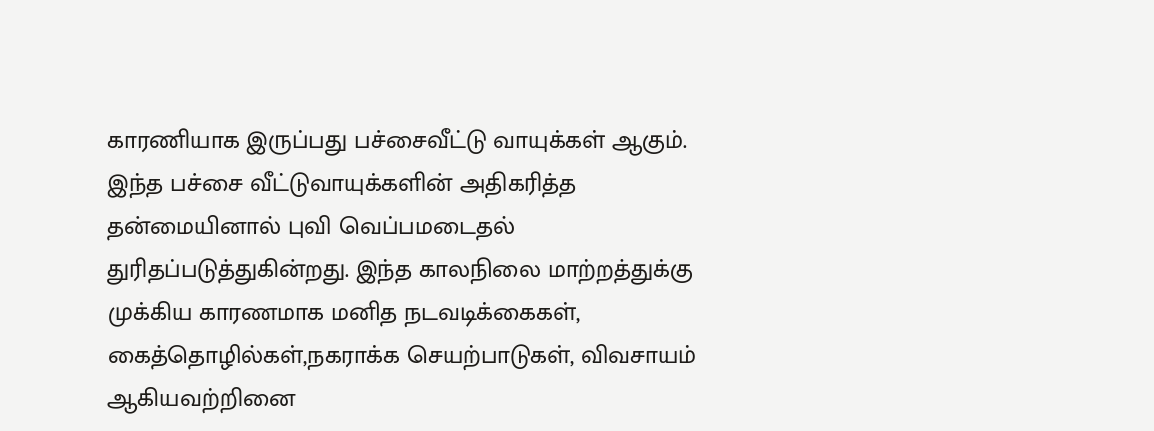காரணியாக இருப்பது பச்சைவீட்டு வாயுக்கள் ஆகும். இந்த பச்சை வீட்டுவாயுக்களின் அதிகரித்த தன்மையினால் புவி வெப்பமடைதல் துரிதப்படுத்துகின்றது. இந்த காலநிலை மாற்றத்துக்கு முக்கிய காரணமாக மனித நடவடிக்கைகள்,  கைத்தொழில்கள்,நகராக்க செயற்பாடுகள், விவசாயம் ஆகியவற்றினை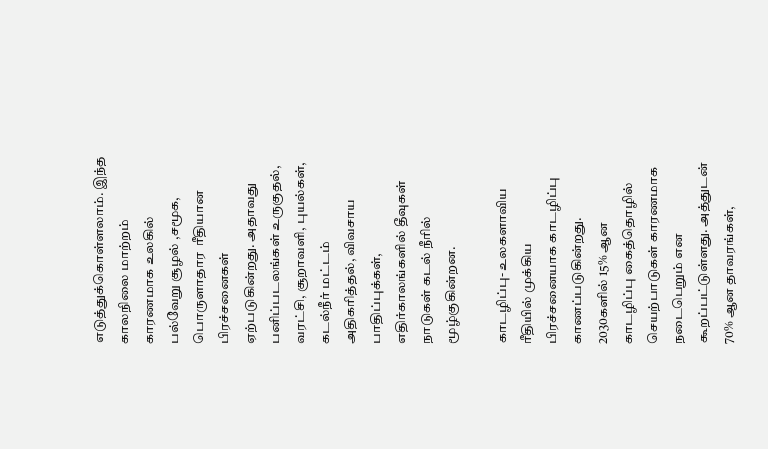எடுத்துக்கொள்ளலாம். இந்த காலநிலை மாற்றம் காரணமாக உலகில் பல்வேறு சூழல் ,சமூக, பொருளாதார  ரீதியான பிரச்சனைகள் ஏற்படுகின்றது. அதாவது பனிப்படலங்கள் உருகுதல், வரட்சி, சூறாவளி, புயல்கள், கடல்நீர் மட்டம் அதிகரித்தல், விவசாய  பாதிப்புக்கள், எதிர்காலங்களில் தீவுகள் நாடுகள் கடல் நீரில் மூழ்குகின்றன.

காடழிப்பு- உலகளாவிய ரீதியில் முக்கிய பிரச்சனையாக காடழிப்பு காணப்படுகின்றது. 2030களில் 15% ஆன காடழிப்பு கைத்தொழில் செயற்பாடுகள் காரணமாக நடைபெறும் என கூறப்பட்டுள்ளது. அத்துடன் 70% ஆன தாவரங்கள்,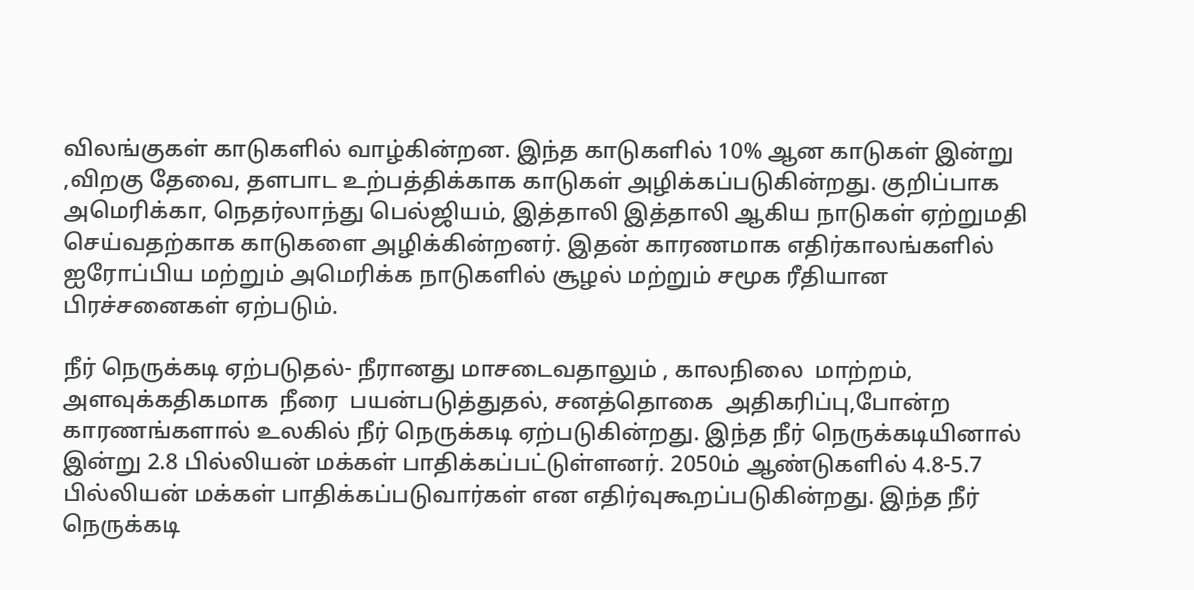விலங்குகள் காடுகளில் வாழ்கின்றன. இந்த காடுகளில் 10% ஆன காடுகள் இன்று ,விறகு தேவை, தளபாட உற்பத்திக்காக காடுகள் அழிக்கப்படுகின்றது. குறிப்பாக அமெரிக்கா, நெதர்லாந்து பெல்ஜியம், இத்தாலி இத்தாலி ஆகிய நாடுகள் ஏற்றுமதி செய்வதற்காக காடுகளை அழிக்கின்றனர். இதன் காரணமாக எதிர்காலங்களில் ஐரோப்பிய மற்றும் அமெரிக்க நாடுகளில் சூழல் மற்றும் சமூக ரீதியான பிரச்சனைகள் ஏற்படும்.

நீர் நெருக்கடி ஏற்படுதல்- நீரானது மாசடைவதாலும் , காலநிலை  மாற்றம், அளவுக்கதிகமாக  நீரை  பயன்படுத்துதல், சனத்தொகை  அதிகரிப்பு,போன்ற காரணங்களால் உலகில் நீர் நெருக்கடி ஏற்படுகின்றது. இந்த நீர் நெருக்கடியினால் இன்று 2.8 பில்லியன் மக்கள் பாதிக்கப்பட்டுள்ளனர். 2050ம் ஆண்டுகளில் 4.8-5.7 பில்லியன் மக்கள் பாதிக்கப்படுவார்கள் என எதிர்வுகூறப்படுகின்றது. இந்த நீர் நெருக்கடி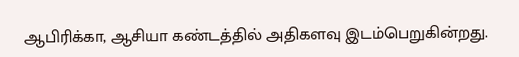ஆபிரிக்கா, ஆசியா கண்டத்தில் அதிகளவு இடம்பெறுகின்றது.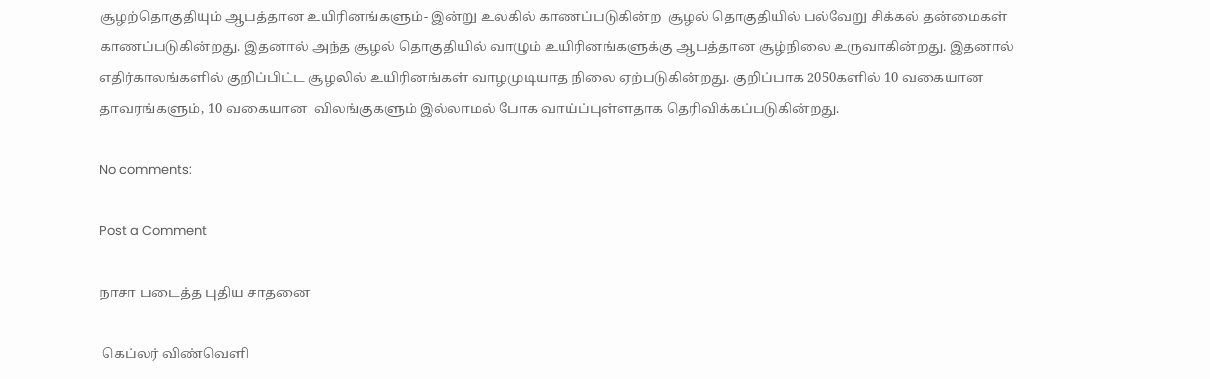சூழற்தொகுதியும் ஆபத்தான உயிரினங்களும்- இன்று உலகில் காணப்படுகின்ற  சூழல் தொகுதியில் பல்வேறு சிக்கல் தன்மைகள் காணப்படுகின்றது. இதனால் அந்த சூழல் தொகுதியில் வாழும் உயிரினங்களுக்கு ஆபத்தான சூழ்நிலை உருவாகின்றது. இதனால் எதிர்காலங்களில் குறிப்பிட்ட சூழலில் உயிரினங்கள் வாழமுடியாத நிலை ஏற்படுகின்றது. குறிப்பாக 2050களில் 10 வகையான தாவரங்களும், 10 வகையான  விலங்குகளும் இல்லாமல் போக வாய்ப்புள்ளதாக தெரிவிக்கப்படுகின்றது.

No comments:

Post a Comment

நாசா படைத்த புதிய சாதனை

 கெப்லர் விண்வெளி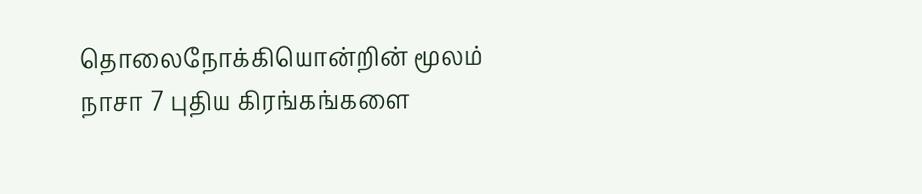தொலைநோக்கியொன்றின் மூலம் நாசா 7 புதிய கிரங்கங்களை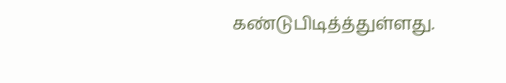கண்டுபிடித்த்துள்ளது.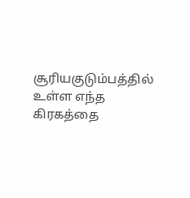சூரியகுடும்பத்தில் உள்ள எந்த கிரகத்தை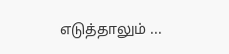எடுத்தாலும் ...